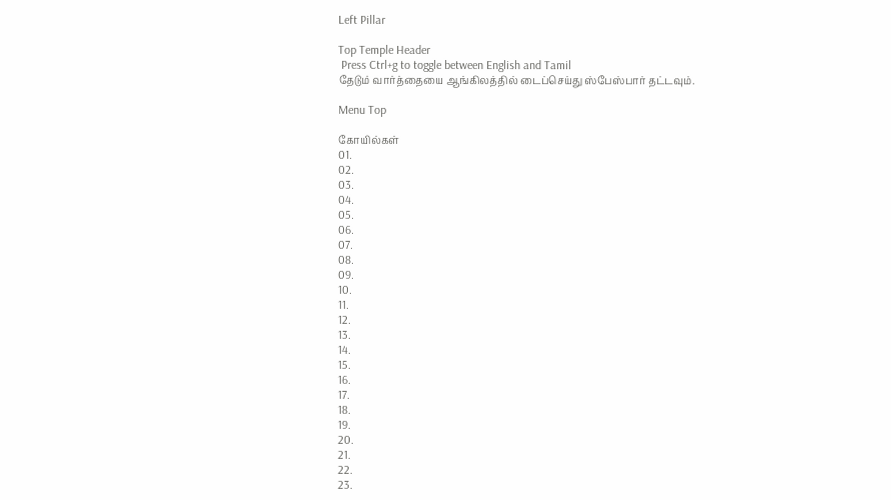Left Pillar

Top Temple Header
 Press Ctrl+g to toggle between English and Tamil
தேடும் வார்த்தையை ஆங்கிலத்தில் டைப்செய்து ஸ்பேஸ்பார் தட்டவும்.

Menu Top

கோயில்கள்
01.
02.
03.
04.
05.
06.
07.
08.
09.
10.
11.
12.
13.
14.
15.
16.
17.
18.
19.
20.
21.
22.
23.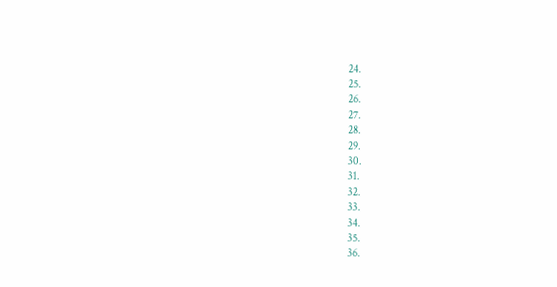24.
25.
26.
27.
28.
29.
30.
31.
32.
33.
34.
35.
36.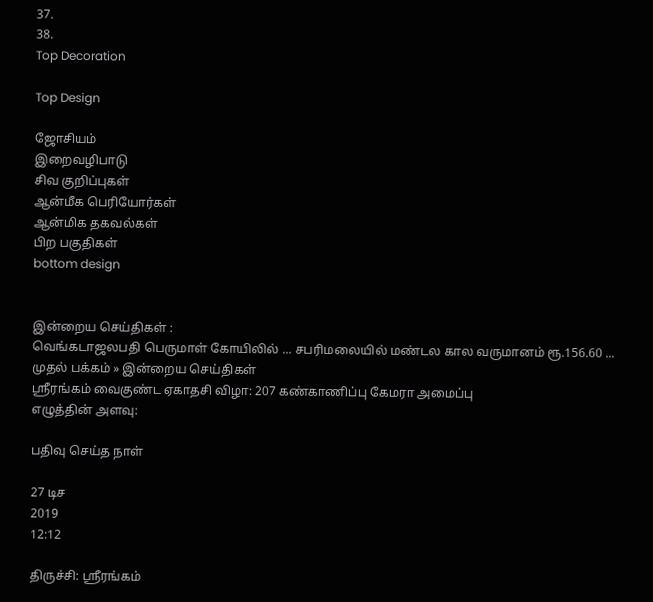37.
38.
Top Decoration

Top Design

ஜோசியம்
இறைவழிபாடு
சிவ குறிப்புகள்
ஆன்மீக பெரியோர்கள்
ஆன்மிக தகவல்கள்
பிற பகுதிகள்
bottom design


இன்றைய செய்திகள் :
வெங்கடாஜலபதி பெருமாள் கோயிலில் ... சபரிமலையில் மண்டல கால வருமானம் ரூ.156.60 ...
முதல் பக்கம் » இன்றைய செய்திகள்
ஸ்ரீரங்கம் வைகுண்ட ஏகாதசி விழா: 207 கண்காணிப்பு கேமரா அமைப்பு
எழுத்தின் அளவு:

பதிவு செய்த நாள்

27 டிச
2019
12:12

திருச்சி: ஸ்ரீரங்கம்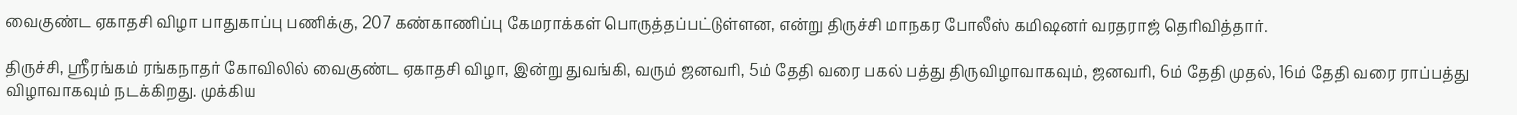வைகுண்ட ஏகாதசி விழா பாதுகாப்பு பணிக்கு, 207 கண்காணிப்பு கேமராக்கள் பொருத்தப்பட்டுள்ளன, என்று திருச்சி மாநகர போலீஸ் கமிஷனர் வரதராஜ் தெரிவித்தார்.

திருச்சி, ஸ்ரீரங்கம் ரங்கநாதர் கோவிலில் வைகுண்ட ஏகாதசி விழா, இன்று துவங்கி, வரும் ஜனவரி, 5ம் தேதி வரை பகல் பத்து திருவிழாவாகவும், ஜனவரி, 6ம் தேதி முதல், 16ம் தேதி வரை ராப்பத்து விழாவாகவும் நடக்கிறது. முக்கிய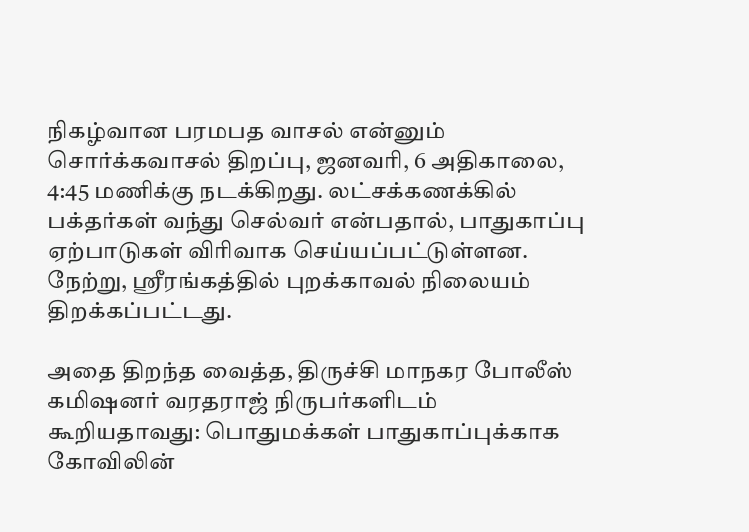நிகழ்வான பரமபத வாசல் என்னும் சொர்க்கவாசல் திறப்பு, ஜனவரி, 6 அதிகாலை, 4:45 மணிக்கு நடக்கிறது. லட்சக்கணக்கில் பக்தர்கள் வந்து செல்வர் என்பதால், பாதுகாப்பு ஏற்பாடுகள் விரிவாக செய்யப்பட்டுள்ளன. நேற்று, ஸ்ரீரங்கத்தில் புறக்காவல் நிலையம் திறக்கப்பட்டது.

அதை திறந்த வைத்த, திருச்சி மாநகர போலீஸ் கமிஷனர் வரதராஜ் நிருபர்களிடம் கூறியதாவது: பொதுமக்கள் பாதுகாப்புக்காக கோவிலின்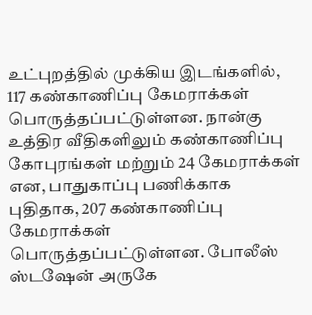உட்புறத்தில் முக்கிய இடங்களில், 117 கண்காணிப்பு கேமராக்கள் பொருத்தப்பட்டுள்ளன. நான்கு உத்திர வீதிகளிலும் கண்காணிப்பு கோபுரங்கள் மற்றும் 24 கேமராக்கள் என, பாதுகாப்பு பணிக்காக புதிதாக, 207 கண்காணிப்பு கேமராக்கள் பொருத்தப்பட்டுள்ளன. போலீஸ் ஸ்டஷேன் அருகே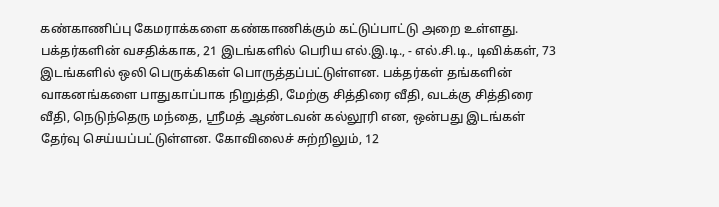கண்காணிப்பு கேமராக்களை கண்காணிக்கும் கட்டுப்பாட்டு அறை உள்ளது. பக்தர்களின் வசதிக்காக, 21 இடங்களில் பெரிய எல்.இ.டி., - எல்.சி.டி., டிவிக்கள், 73 இடங்களில் ஒலி பெருக்கிகள் பொருத்தப்பட்டுள்ளன. பக்தர்கள் தங்களின் வாகனங்களை பாதுகாப்பாக நிறுத்தி, மேற்கு சித்திரை வீதி, வடக்கு சித்திரை வீதி, நெடுந்தெரு மந்தை, ஸ்ரீமத் ஆண்டவன் கல்லூரி என, ஒன்பது இடங்கள் தேர்வு செய்யப்பட்டுள்ளன. கோவிலைச் சுற்றிலும், 12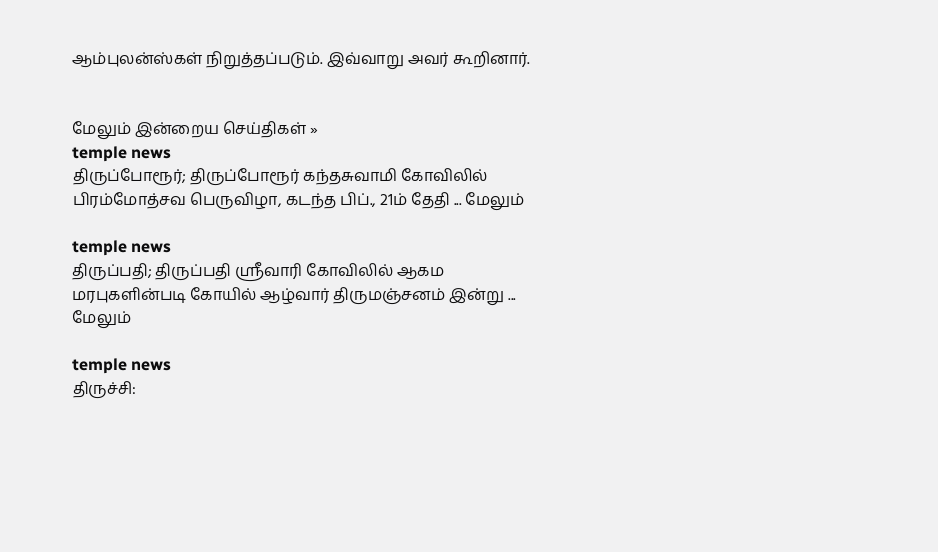ஆம்புலன்ஸ்கள் நிறுத்தப்படும். இவ்வாறு அவர் கூறினார்.


மேலும் இன்றைய செய்திகள் »
temple news
திருப்போரூர்; திருப்போரூர் கந்தசுவாமி கோவிலில் பிரம்மோத்சவ பெருவிழா, கடந்த பிப்., 21ம் தேதி ... மேலும்

temple news
திருப்பதி; திருப்பதி ஸ்ரீவாரி கோவிலில் ஆகம மரபுகளின்படி கோயில் ஆழ்வார் திருமஞ்சனம் இன்று ... மேலும்

temple news
திருச்சி: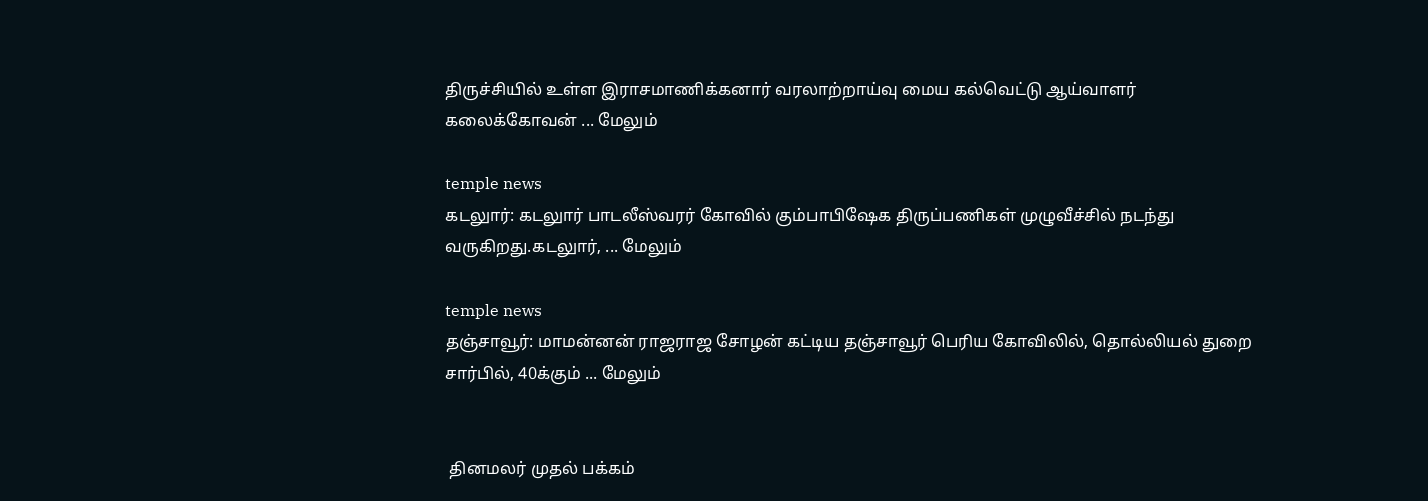திருச்சியில் உள்ள இராசமாணிக்கனார் வரலாற்றாய்வு மைய கல்வெட்டு ஆய்வாளர் கலைக்கோவன் ... மேலும்

temple news
கடலுார்: கடலுார் பாடலீஸ்வரர் கோவில் கும்பாபிஷேக திருப்பணிகள் முழுவீச்சில் நடந்து வருகிறது.கடலுார், ... மேலும்

temple news
தஞ்சாவூர்: மாமன்னன் ராஜராஜ சோழன் கட்டிய தஞ்சாவூர் பெரிய கோவிலில், தொல்லியல் துறை சார்பில், 40க்கும் ... மேலும்


 தினமலர் முதல் பக்கம்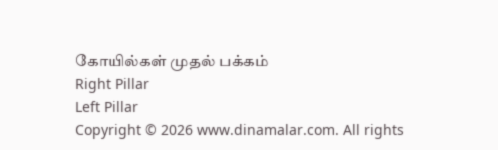கோயில்கள் முதல் பக்கம்
Right Pillar
Left Pillar
Copyright © 2026 www.dinamalar.com. All rights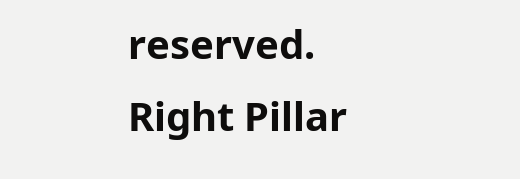reserved.
Right Pillar